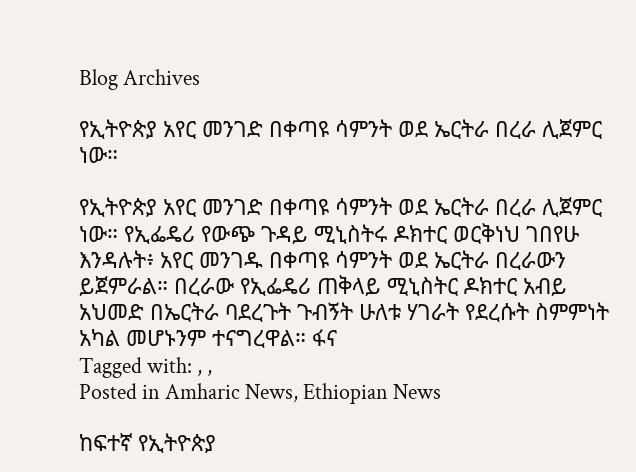Blog Archives

የኢትዮጵያ አየር መንገድ በቀጣዩ ሳምንት ወደ ኤርትራ በረራ ሊጀምር ነው።

የኢትዮጵያ አየር መንገድ በቀጣዩ ሳምንት ወደ ኤርትራ በረራ ሊጀምር ነው። የኢፌዴሪ የውጭ ጉዳይ ሚኒስትሩ ዶክተር ወርቅነህ ገበየሁ እንዳሉት፥ አየር መንገዱ በቀጣዩ ሳምንት ወደ ኤርትራ በረራውን ይጀምራል። በረራው የኢፌዴሪ ጠቅላይ ሚኒስትር ዶክተር አብይ አህመድ በኤርትራ ባደረጉት ጉብኝት ሁለቱ ሃገራት የደረሱት ስምምነት አካል መሆኑንም ተናግረዋል። ፋና
Tagged with: , ,
Posted in Amharic News, Ethiopian News

ከፍተኛ የኢትዮጵያ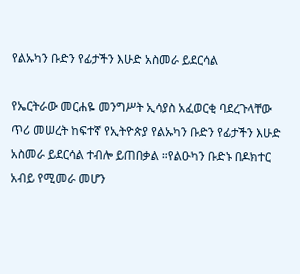የልኡካን ቡድን የፊታችን እሁድ አስመራ ይደርሳል

የኤርትራው መርሐዬ መንግሥት ኢሳያስ አፈወርቂ ባደረጉላቸው ጥሪ መሠረት ከፍተኛ የኢትዮጵያ የልኡካን ቡድን የፊታችን እሁድ አስመራ ይደርሳል ተብሎ ይጠበቃል ።የልዑካን ቡድኑ በዶክተር አብይ የሚመራ መሆን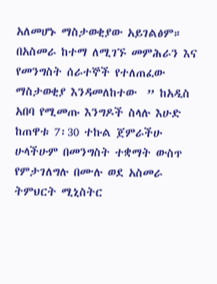አለመሆኑ ማስታወቂያው አይገልፅም። በአስመራ ከተማ ለሚገኙ መምሕራን እና የመንግስት ሰራተኞች የተለጠፈው ማስታወቂያ እንዳመለከተው  ” ከአዲስ አበባ የሚመጡ እንግዶች ስላሉ እሁድ ከጠዋቱ 7፡30 ተኩል ጀምራችሁ ሁላችሁም በመንግስት ተቋማት ውስጥ የምታገለግሉ በሙሉ ወደ አስመራ ትምህርት ሚኒስትር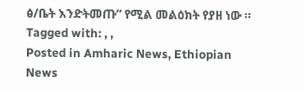ፅ/ቤት እንድትመጡ” የሚል መልዕክት የያዘ ነው ።
Tagged with: , ,
Posted in Amharic News, Ethiopian News